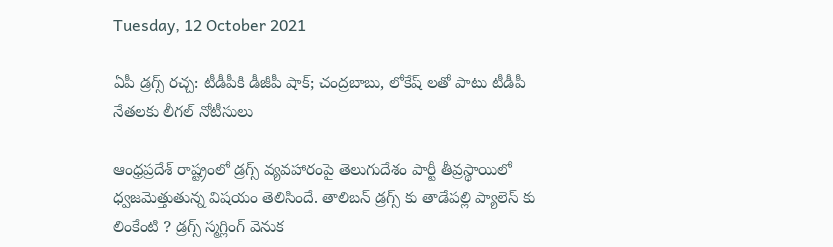Tuesday, 12 October 2021

ఏపీ డ్రగ్స్ రచ్చ: టీడీపీకి డీజీపీ షాక్; చంద్రబాబు, లోకేష్ లతో పాటు టీడీపీ నేతలకు లీగల్ నోటీసులు

ఆంధ్రప్రదేశ్ రాష్ట్రంలో డ్రగ్స్ వ్యవహారంపై తెలుగుదేశం పార్టీ తీవ్రస్థాయిలో ధ్వజమెత్తుతున్న విషయం తెలిసిందే. తాలిబన్ డ్రగ్స్ కు తాడేపల్లి ప్యాలెస్ కు లింకేంటి ? డ్రగ్స్ స్మగ్లింగ్ వెనుక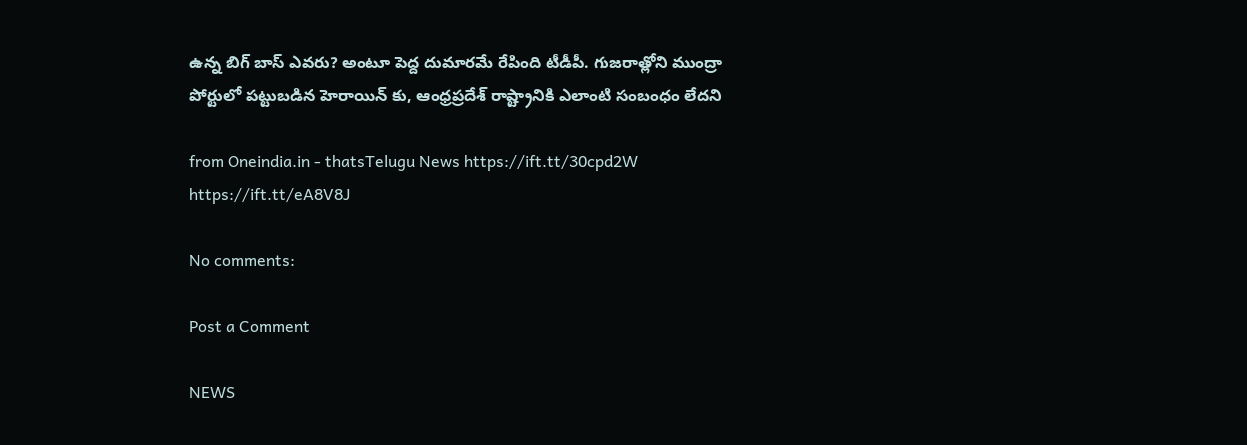ఉన్న బిగ్ బాస్ ఎవరు? అంటూ పెద్ద దుమారమే రేపింది టీడీపీ. గుజరాత్లోని ముంద్రా పోర్టులో పట్టుబడిన హెరాయిన్ కు, ఆంధ్రప్రదేశ్ రాష్ట్రానికి ఎలాంటి సంబంధం లేదని

from Oneindia.in - thatsTelugu News https://ift.tt/30cpd2W
https://ift.tt/eA8V8J

No comments:

Post a Comment

NEWS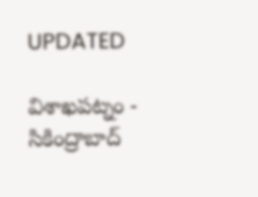UPDATED

విశాఖపట్నం - సికింద్రాబాద్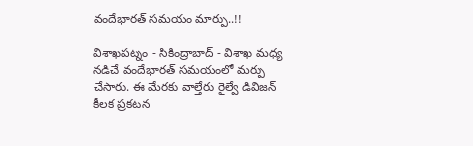వందేభారత్ సమయం మార్పు..!!

విశాఖపట్నం - సికింద్రాబాద్ - విశాఖ మధ్య నడిచే వందేభారత్ సమయంలో మర్పు చేసారు. ఈ మేరకు వాల్తేరు రైల్వే డివిజన్ కీలక ప్రకటన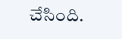చేసింది.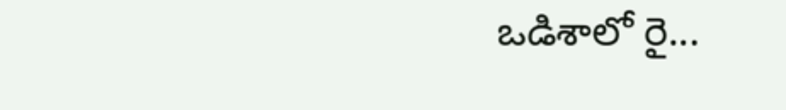ఒడిశాలో రై...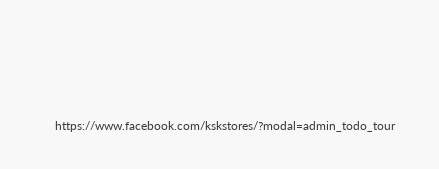https://www.facebook.com/kskstores/?modal=admin_todo_tour